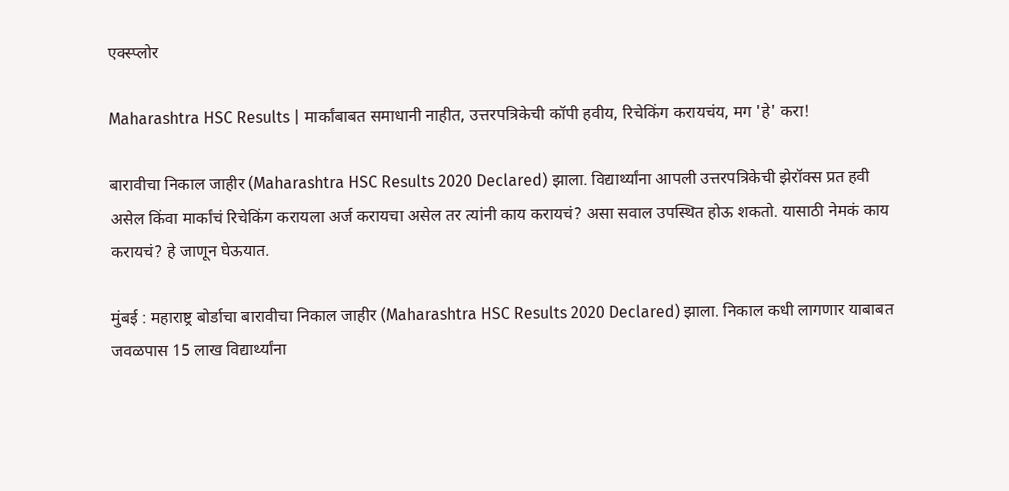एक्स्प्लोर

Maharashtra HSC Results | मार्कांबाबत समाधानी नाहीत, उत्तरपत्रिकेची कॉपी हवीय, रिचेकिंग करायचंय, मग 'हे' करा!

बारावीचा निकाल जाहीर (Maharashtra HSC Results 2020 Declared) झाला. विद्यार्थ्यांना आपली उत्तरपत्रिकेची झेरॉक्स प्रत हवी असेल किंवा मार्कांचं रिचेकिंग करायला अर्ज करायचा असेल तर त्यांनी काय करायचं? असा सवाल उपस्थित होऊ शकतो. यासाठी नेमकं काय करायचं? हे जाणून घेऊयात.

मुंबई : महाराष्ट्र बोर्डाचा बारावीचा निकाल जाहीर (Maharashtra HSC Results 2020 Declared) झाला. निकाल कधी लागणार याबाबत जवळपास 15 लाख विद्यार्थ्यांना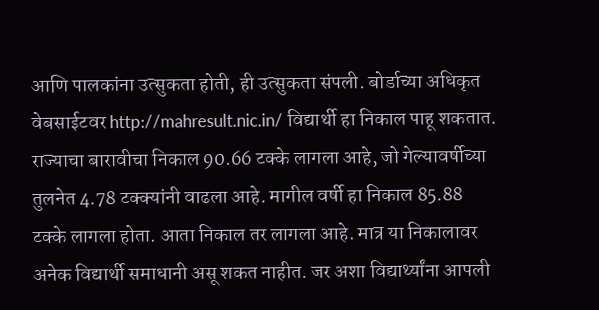आणि पालकांना उत्सुकता होती, ही उत्सुकता संपली. बोर्डाच्या अधिकृत वेबसाईटवर http://mahresult.nic.in/ विद्यार्थी हा निकाल पाहू शकतात. राज्याचा बारावीचा निकाल 90.66 टक्के लागला आहे, जो गेल्यावर्षीच्या तुलनेत 4.78 टक्क्यांनी वाढला आहे. मागील वर्षी हा निकाल 85.88 टक्के लागला होता. आता निकाल तर लागला आहे. मात्र या निकालावर अनेक विद्यार्थी समाधानी असू शकत नाहीत. जर अशा विद्यार्थ्यांना आपली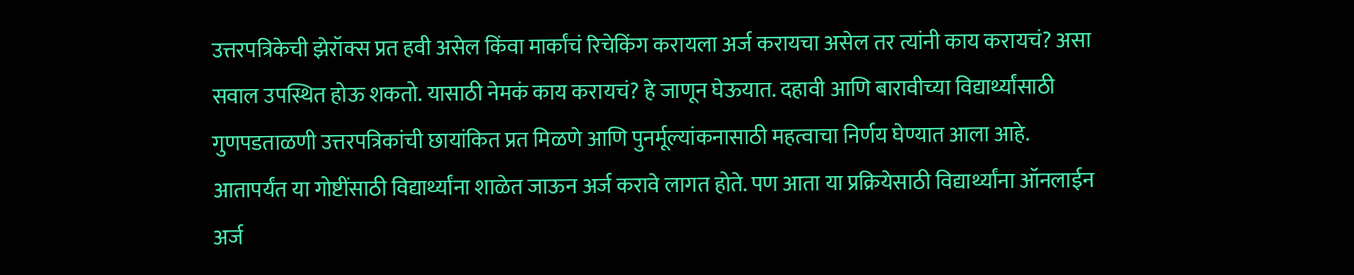उत्तरपत्रिकेची झेरॉक्स प्रत हवी असेल किंवा मार्कांचं रिचेकिंग करायला अर्ज करायचा असेल तर त्यांनी काय करायचं? असा सवाल उपस्थित होऊ शकतो. यासाठी नेमकं काय करायचं? हे जाणून घेऊयात. दहावी आणि बारावीच्या विद्यार्थ्यांसाठी गुणपडताळणी उत्तरपत्रिकांची छायांकित प्रत मिळणे आणि पुनर्मूल्यांकनासाठी महत्वाचा निर्णय घेण्यात आला आहे. आतापर्यंत या गोष्टींसाठी विद्यार्थ्यांना शाळेत जाऊन अर्ज करावे लागत होते. पण आता या प्रक्रियेसाठी विद्यार्थ्यांना ऑनलाईन अर्ज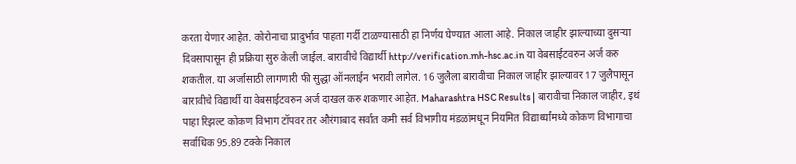करता येणार आहेत. कोरोनाचा प्रादुर्भाव पाहता गर्दी टाळण्यासाठी हा निर्णय घेण्यात आला आहे. निकाल जाहीर झाल्याच्या दुसऱ्या दिवसापासून ही प्रक्रिया सुरु केली जाईल. बारावीचे विद्यार्थी http://verification.mh-hsc.ac.in या वेबसाईटवरुन अर्ज करु शकतील. या अर्जासाठी लागणारी फी सुद्धा ऑनलाईन भरावी लागेल. 16 जुलैला बारावीचा निकाल जाहीर झाल्यावर 17 जुलैपासून बारावीचे विद्यार्थी या वेबसाईटवरुन अर्ज दाखल करु शकणार आहेत. Maharashtra HSC Results | बारावीचा निकाल जाहीर, इथं पाहा रिझल्ट कोकण विभाग टॉपवर तर औरंगाबाद सर्वात कमी सर्व विभागीय मंडळांमधून नियमित विद्यार्थ्यांमध्ये कोकण विभागाचा सर्वाधिक 95.89 टक्के निकाल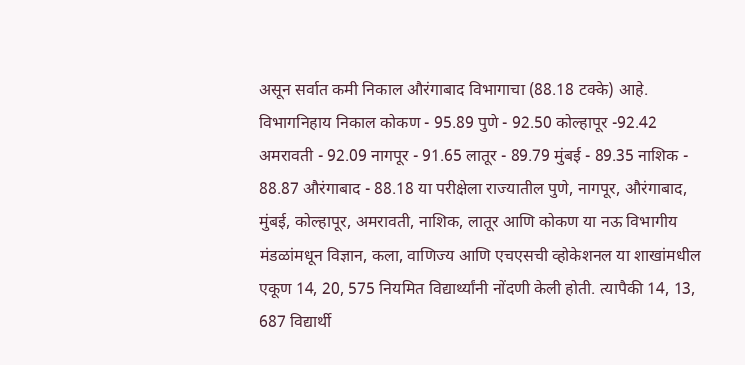असून सर्वात कमी निकाल औरंगाबाद विभागाचा (88.18 टक्के) आहे. विभागनिहाय निकाल कोकण - 95.89 पुणे - 92.50 कोल्हापूर -92.42 अमरावती - 92.09 नागपूर - 91.65 लातूर - 89.79 मुंबई - 89.35 नाशिक - 88.87 औरंगाबाद - 88.18 या परीक्षेला राज्यातील पुणे, नागपूर, औरंगाबाद, मुंबई, कोल्हापूर, अमरावती, नाशिक, लातूर आणि कोकण या नऊ विभागीय मंडळांमधून विज्ञान, कला, वाणिज्य आणि एचएसची व्होकेशनल या शाखांमधील एकूण 14, 20, 575 नियमित विद्यार्थ्यांनी नोंदणी केली होती. त्यापैकी 14, 13, 687 विद्यार्थी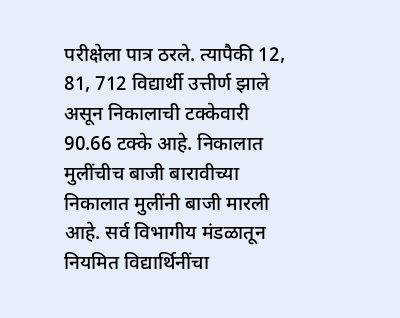परीक्षेला पात्र ठरले. त्यापैकी 12, 81, 712 विद्यार्थी उत्तीर्ण झाले असून निकालाची टक्केवारी 90.66 टक्के आहे. निकालात मुलींचीच बाजी बारावीच्या निकालात मुलींनी बाजी मारली आहे. सर्व विभागीय मंडळातून नियमित विद्यार्थिनींचा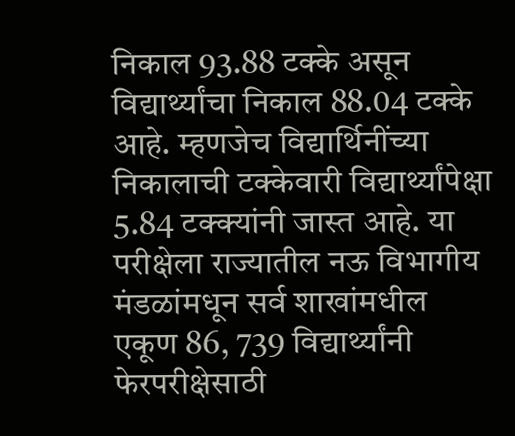निकाल 93.88 टक्के असून विद्यार्थ्यांचा निकाल 88.04 टक्के आहे. म्हणजेच विद्यार्थिनींच्या निकालाची टक्केवारी विद्यार्थ्यांपेक्षा 5.84 टक्क्यांनी जास्त आहे. या परीक्षेला राज्यातील नऊ विभागीय मंडळांमधून सर्व शाखांमधील एकूण 86, 739 विद्यार्थ्यांनी फेरपरीक्षेसाठी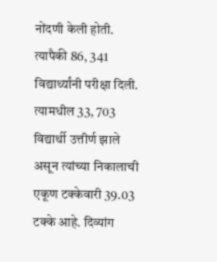नोंदणी केली होती. त्यापैकी 86, 341 विद्यार्थ्यांनी परीक्षा दिली. त्यामधील 33, 703 विद्यार्थी उत्तीर्ण झाले असून त्यांच्या निकालाची एकूण टक्केवारी 39.03 टक्के आहे. दिव्यांग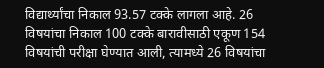विद्यार्थ्यांचा निकाल 93.57 टक्के लागला आहे. 26 विषयांचा निकाल 100 टक्के बारावीसाठी एकूण 154 विषयांची परीक्षा घेण्यात आली, त्यामध्ये 26 विषयांचा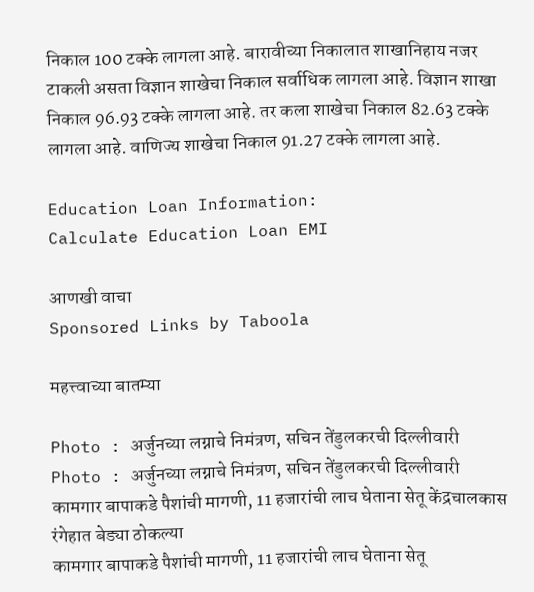निकाल 100 टक्के लागला आहे. बारावीच्या निकालात शाखानिहाय नजर टाकली असता विज्ञान शाखेचा निकाल सर्वाधिक लागला आहे. विज्ञान शाखा निकाल 96.93 टक्के लागला आहे. तर कला शाखेचा निकाल 82.63 टक्के लागला आहे. वाणिज्य शाखेचा निकाल 91.27 टक्के लागला आहे.

Education Loan Information:
Calculate Education Loan EMI

आणखी वाचा
Sponsored Links by Taboola

महत्त्वाच्या बातम्या

Photo : अर्जुनच्या लग्नाचे निमंत्रण, सचिन तेंडुलकरची दिल्लीवारी
Photo : अर्जुनच्या लग्नाचे निमंत्रण, सचिन तेंडुलकरची दिल्लीवारी
कामगार बापाकडे पैशांची मागणी, 11 हजारांची लाच घेताना सेतू केंद्रचालकास रंगेहात बेड्या ठोकल्या
कामगार बापाकडे पैशांची मागणी, 11 हजारांची लाच घेताना सेतू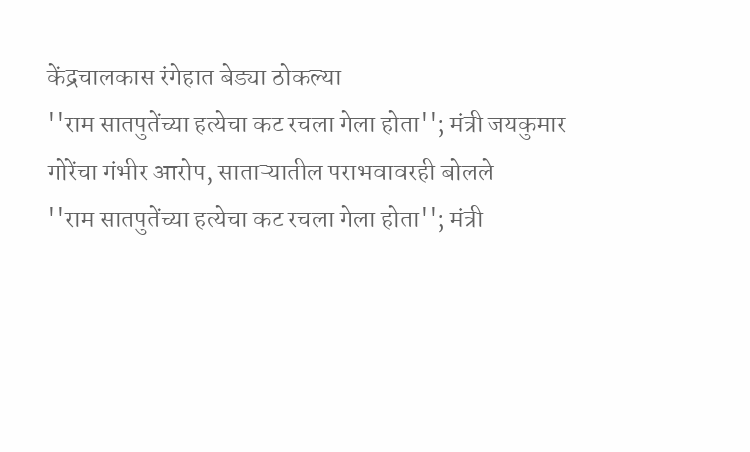केंद्रचालकास रंगेहात बेड्या ठोकल्या
''राम सातपुतेंच्या हत्येचा कट रचला गेला होता''; मंत्री जयकुमार गोरेंचा गंभीर आरोप, साताऱ्यातील पराभवावरही बोलले
''राम सातपुतेंच्या हत्येचा कट रचला गेला होता''; मंत्री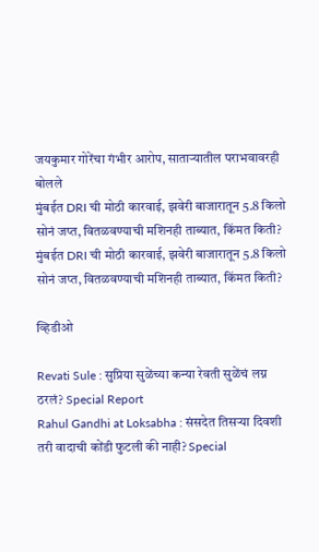जयकुमार गोरेंचा गंभीर आरोप, साताऱ्यातील पराभवावरही बोलले
मुंबईत DRI ची मोठी कारवाई, झवेरी बाजारातून 5.8 किलो सोनं जप्त, वितळवण्याची मशिनही ताब्यात, किंमत किती?
मुंबईत DRI ची मोठी कारवाई, झवेरी बाजारातून 5.8 किलो सोनं जप्त, वितळवण्याची मशिनही ताब्यात, किंमत किती?

व्हिडीओ

Revati Sule : सुप्रिया सुळेंच्या कन्या रेवती सुळेंचं लग्न ठरलं? Special Report
Rahul Gandhi at Loksabha : संसदेत तिसऱ्या दिवशी तरी वादाची कोंडी फुटली की नाही? Special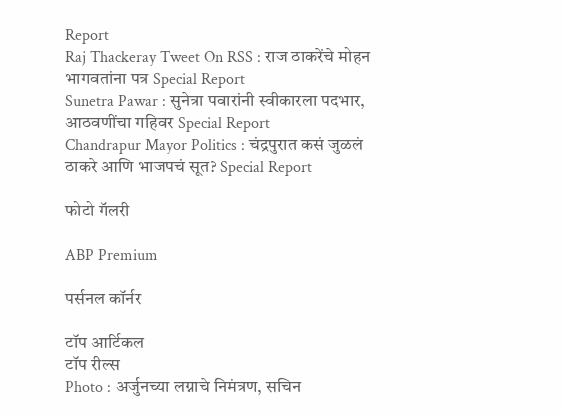Report
Raj Thackeray Tweet On RSS : राज ठाकरेंचे मोहन भागवतांना पत्र Special Report
Sunetra Pawar : सुनेत्रा पवारांनी स्वीकारला पदभार, आठवणींचा गहिवर Special Report
Chandrapur Mayor Politics : चंद्रपुरात कसं जुळलं ठाकरे आणि भाजपचं सूत? Special Report

फोटो गॅलरी

ABP Premium

पर्सनल कॉर्नर

टॉप आर्टिकल
टॉप रील्स
Photo : अर्जुनच्या लग्नाचे निमंत्रण, सचिन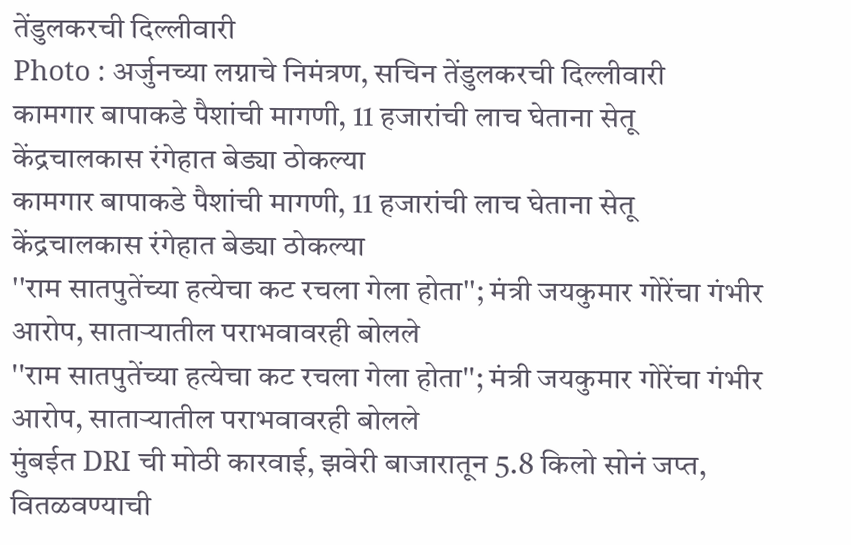तेंडुलकरची दिल्लीवारी
Photo : अर्जुनच्या लग्नाचे निमंत्रण, सचिन तेंडुलकरची दिल्लीवारी
कामगार बापाकडे पैशांची मागणी, 11 हजारांची लाच घेताना सेतू केंद्रचालकास रंगेहात बेड्या ठोकल्या
कामगार बापाकडे पैशांची मागणी, 11 हजारांची लाच घेताना सेतू केंद्रचालकास रंगेहात बेड्या ठोकल्या
''राम सातपुतेंच्या हत्येचा कट रचला गेला होता''; मंत्री जयकुमार गोरेंचा गंभीर आरोप, साताऱ्यातील पराभवावरही बोलले
''राम सातपुतेंच्या हत्येचा कट रचला गेला होता''; मंत्री जयकुमार गोरेंचा गंभीर आरोप, साताऱ्यातील पराभवावरही बोलले
मुंबईत DRI ची मोठी कारवाई, झवेरी बाजारातून 5.8 किलो सोनं जप्त, वितळवण्याची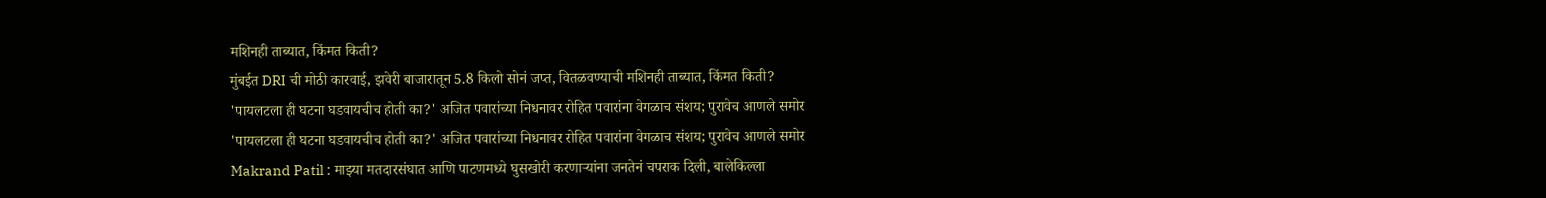मशिनही ताब्यात, किंमत किती?
मुंबईत DRI ची मोठी कारवाई, झवेरी बाजारातून 5.8 किलो सोनं जप्त, वितळवण्याची मशिनही ताब्यात, किंमत किती?
'पायलटला ही घटना घडवायचीच होती का?' अजित पवारांच्या निधनावर रोहित पवारांना वेगळाच संशय; पुरावेच आणले समोर
'पायलटला ही घटना घडवायचीच होती का?' अजित पवारांच्या निधनावर रोहित पवारांना वेगळाच संशय; पुरावेच आणले समोर
Makrand Patil : माझ्या मतदारसंघात आणि पाटणमध्ये घुसखोरी करणाऱ्यांना जनतेनं चपराक दिली, बालेकिल्ला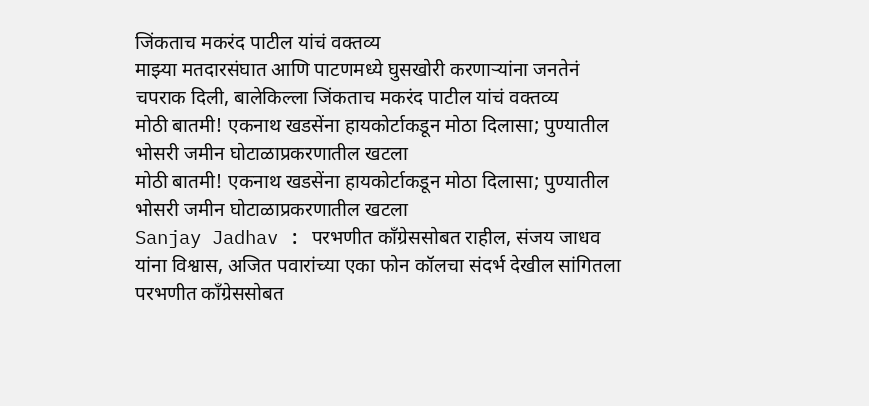जिंकताच मकरंद पाटील यांचं वक्तव्य
माझ्या मतदारसंघात आणि पाटणमध्ये घुसखोरी करणाऱ्यांना जनतेनं चपराक दिली, बालेकिल्ला जिंकताच मकरंद पाटील यांचं वक्तव्य
मोठी बातमी! एकनाथ खडसेंना हायकोर्टाकडून मोठा दिलासा; पुण्यातील भोसरी जमीन घोटाळाप्रकरणातील खटला
मोठी बातमी! एकनाथ खडसेंना हायकोर्टाकडून मोठा दिलासा; पुण्यातील भोसरी जमीन घोटाळाप्रकरणातील खटला
Sanjay Jadhav : परभणीत काँग्रेससोबत राहील, संजय जाधव यांना विश्वास, अजित पवारांच्या एका फोन कॉलचा संदर्भ देखील सांगितला
परभणीत काँग्रेससोबत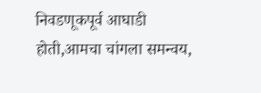निवडणूकपूर्व आघाडी होती,आमचा चांगला समन्वय,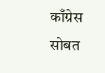काँग्रेस सोबत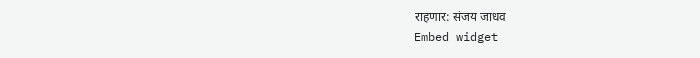राहणार: संजय जाधव
Embed widget